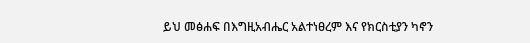ይህ መፅሐፍ በእግዚአብሔር አልተነፀረም እና የክርስቲያን ካኖን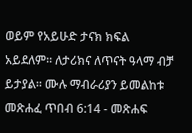ወይም የአይሁድ ታናክ ክፍል አይደለም። ለታሪክና ለጥናት ዓላማ ብቻ ይታያል። ሙሉ ማብራሪያን ይመልከቱ መጽሐፈ ጥበብ 6:14 - መጽሐፍ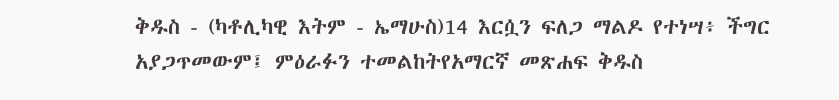ቅዱስ - (ካቶሊካዊ እትም - ኤማሁስ)14 እርሷን ፍለጋ ማልዶ የተነሣ፥ ችግር አያጋጥመውም፤ ምዕራፉን ተመልከትየአማርኛ መጽሐፍ ቅዱስ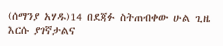(ሰማንያ አሃዱ)14 በደጃፉ ስትጠብቀው ሁል ጊዜ እርሱ ያገኛታልና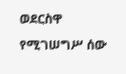ወደርስዋ የሚገሠግሥ ሰው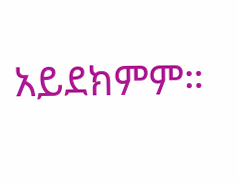አይደክምም።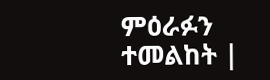ምዕራፉን ተመልከት |